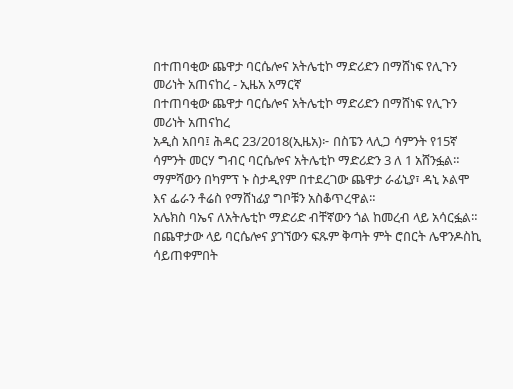በተጠባቂው ጨዋታ ባርሴሎና አትሌቲኮ ማድሪድን በማሸነፍ የሊጉን መሪነት አጠናከረ - ኢዜአ አማርኛ
በተጠባቂው ጨዋታ ባርሴሎና አትሌቲኮ ማድሪድን በማሸነፍ የሊጉን መሪነት አጠናከረ
አዲስ አበባ፤ ሕዳር 23/2018(ኢዜአ)፦ በስፔን ላሊጋ ሳምንት የ15ኛ ሳምንት መርሃ ግብር ባርሴሎና አትሌቲኮ ማድሪድን 3 ለ 1 አሸንፏል።
ማምሻውን በካምፕ ኑ ስታዲየም በተደረገው ጨዋታ ራፊኒያ፣ ዳኒ ኦልሞ እና ፌራን ቶሬስ የማሸነፊያ ግቦቹን አስቆጥረዋል።
አሌክስ ባኤና ለአትሌቲኮ ማድሪድ ብቸኛውን ጎል ከመረብ ላይ አሳርፏል።
በጨዋታው ላይ ባርሴሎና ያገኘውን ፍጹም ቅጣት ምት ሮበርት ሌዋንዶስኪ ሳይጠቀምበት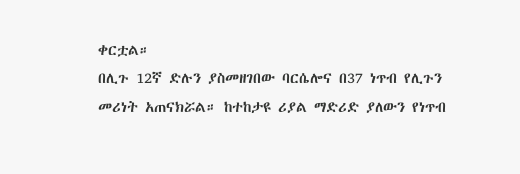ቀርቷል።
በሊጉ 12ኛ ድሉን ያስመዘገበው ባርሴሎና በ37 ነጥብ የሊጉን መሪነት አጠናክሯል። ከተከታዩ ሪያል ማድሪድ ያለውን የነጥብ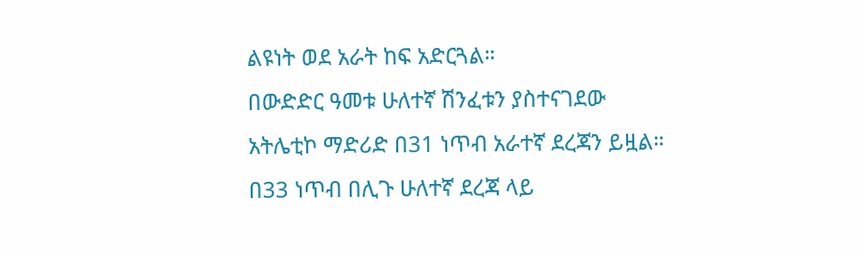ልዩነት ወደ አራት ከፍ አድርጓል።
በውድድር ዓመቱ ሁለተኛ ሽንፈቱን ያስተናገደው አትሌቲኮ ማድሪድ በ31 ነጥብ አራተኛ ደረጃን ይዟል።
በ33 ነጥብ በሊጉ ሁለተኛ ደረጃ ላይ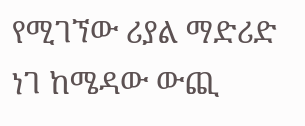የሚገኘው ሪያል ማድሪድ ነገ ከሜዳው ውጪ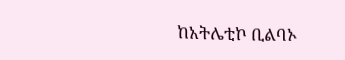ከአትሌቲኮ ቢልባኦ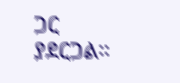ጋር ያደርጋል።